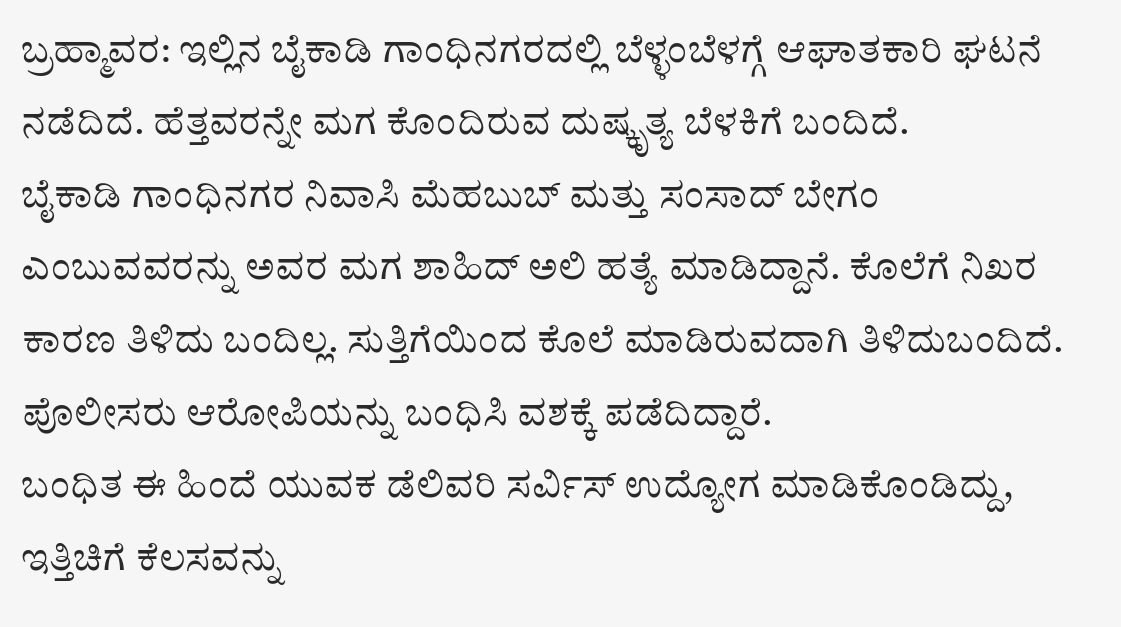ಬ್ರಹ್ಮಾವರ: ಇಲ್ಲಿನ ಬೈಕಾಡಿ ಗಾಂಧಿನಗರದಲ್ಲಿ ಬೆಳ್ಳಂಬೆಳಗ್ಗೆ ಆಘಾತಕಾರಿ ಘಟನೆ ನಡೆದಿದೆ. ಹೆತ್ತವರನ್ನೇ ಮಗ ಕೊಂದಿರುವ ದುಷ್ಕೃತ್ಯ ಬೆಳಕಿಗೆ ಬಂದಿದೆ.
ಬೈಕಾಡಿ ಗಾಂಧಿನಗರ ನಿವಾಸಿ ಮೆಹಬುಬ್ ಮತ್ತು ಸಂಸಾದ್ ಬೇಗಂ ಎಂಬುವವರನ್ನು ಅವರ ಮಗ ಶಾಹಿದ್ ಅಲಿ ಹತ್ಯೆ ಮಾಡಿದ್ದಾನೆ. ಕೊಲೆಗೆ ನಿಖರ ಕಾರಣ ತಿಳಿದು ಬಂದಿಲ್ಲ. ಸುತ್ತಿಗೆಯಿಂದ ಕೊಲೆ ಮಾಡಿರುವದಾಗಿ ತಿಳಿದುಬಂದಿದೆ. ಪೊಲೀಸರು ಆರೋಪಿಯನ್ನು ಬಂಧಿಸಿ ವಶಕ್ಕೆ ಪಡೆದಿದ್ದಾರೆ.
ಬಂಧಿತ ಈ ಹಿಂದೆ ಯುವಕ ಡೆಲಿವರಿ ಸರ್ವಿಸ್ ಉದ್ಯೋಗ ಮಾಡಿಕೊಂಡಿದ್ದು, ಇತ್ತಿಚಿಗೆ ಕೆಲಸವನ್ನು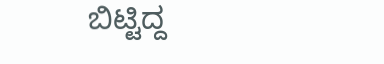ಬಿಟ್ಟಿದ್ದ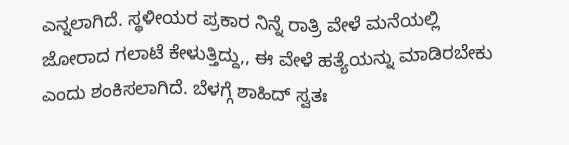ಎನ್ನಲಾಗಿದೆ. ಸ್ಥಳೀಯರ ಪ್ರಕಾರ ನಿನ್ನೆ ರಾತ್ರಿ ವೇಳೆ ಮನೆಯಲ್ಲಿ ಜೋರಾದ ಗಲಾಟೆ ಕೇಳುತ್ತಿದ್ದು,, ಈ ವೇಳೆ ಹತ್ಯೆಯನ್ನು ಮಾಡಿರಬೇಕು ಎಂದು ಶಂಕಿಸಲಾಗಿದೆ. ಬೆಳಗ್ಗೆ ಶಾಹಿದ್ ಸ್ವತಃ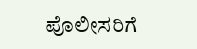ಪೊಲೀಸರಿಗೆ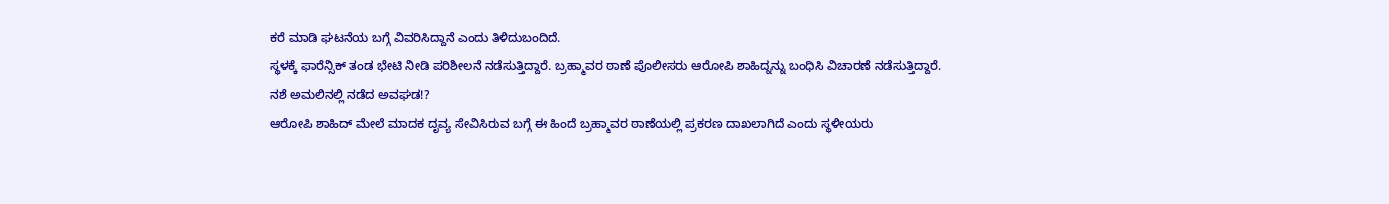ಕರೆ ಮಾಡಿ ಘಟನೆಯ ಬಗ್ಗೆ ವಿವರಿಸಿದ್ದಾನೆ ಎಂದು ತಿಳಿದುಬಂದಿದೆ.
ಸ್ಥಳಕ್ಕೆ ಫಾರೆನ್ಸಿಕ್ ತಂಡ ಭೇಟಿ ನೀಡಿ ಪರಿಶೀಲನೆ ನಡೆಸುತ್ತಿದ್ದಾರೆ. ಬ್ರಹ್ಮಾವರ ಠಾಣೆ ಪೊಲೀಸರು ಆರೋಪಿ ಶಾಹಿದ್ನನ್ನು ಬಂಧಿಸಿ ವಿಚಾರಣೆ ನಡೆಸುತ್ತಿದ್ದಾರೆ.
ನಶೆ ಅಮಲಿನಲ್ಲಿ ನಡೆದ ಅವಘಡ!?
ಆರೋಪಿ ಶಾಹಿದ್ ಮೇಲೆ ಮಾದಕ ದೃವ್ಯ ಸೇವಿಸಿರುವ ಬಗ್ಗೆ ಈ ಹಿಂದೆ ಬ್ರಹ್ಮಾವರ ಠಾಣೆಯಲ್ಲಿ ಪ್ರಕರಣ ದಾಖಲಾಗಿದೆ ಎಂದು ಸ್ಥಳೀಯರು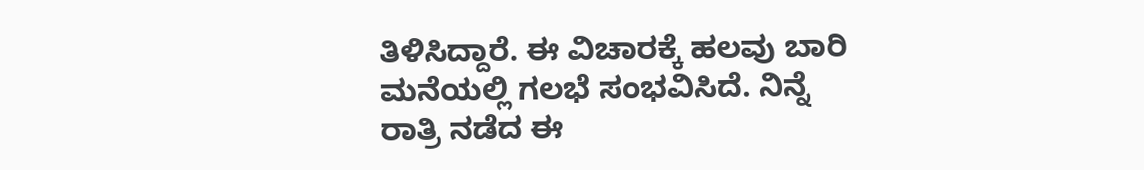ತಿಳಿಸಿದ್ದಾರೆ. ಈ ವಿಚಾರಕ್ಕೆ ಹಲವು ಬಾರಿ ಮನೆಯಲ್ಲಿ ಗಲಭೆ ಸಂಭವಿಸಿದೆ. ನಿನ್ನೆ ರಾತ್ರಿ ನಡೆದ ಈ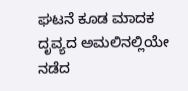ಘಟನೆ ಕೂಡ ಮಾದಕ ದೃವ್ಯದ ಅಮಲಿನಲ್ಲಿಯೇ ನಡೆದ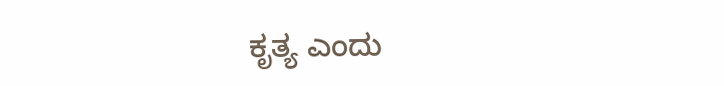ಕೃತ್ಯ ಎಂದು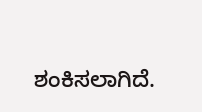ಶಂಕಿಸಲಾಗಿದೆ.